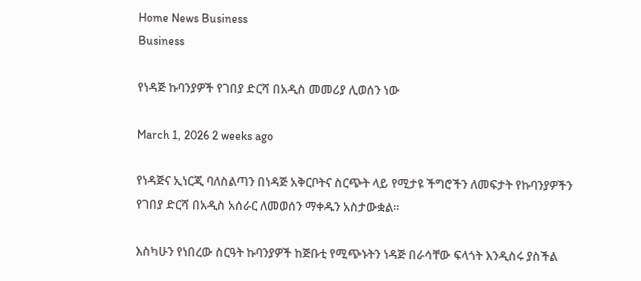Home News Business
Business

የነዳጅ ኩባንያዎች የገበያ ድርሻ በአዲስ መመሪያ ሊወሰን ነው

March 1, 2026 2 weeks ago

የነዳጅና ኢነርጂ ባለስልጣን በነዳጅ አቅርቦትና ስርጭት ላይ የሚታዩ ችግሮችን ለመፍታት የኩባንያዎችን የገበያ ድርሻ በአዲስ አሰራር ለመወሰን ማቀዱን አስታውቋል።

እስካሁን የነበረው ስርዓት ኩባንያዎች ከጅቡቲ የሚጭኑትን ነዳጅ በራሳቸው ፍላጎት እንዲስሩ ያስችል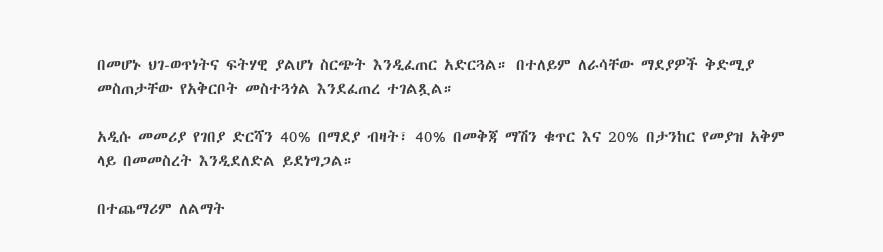በመሆኑ ህገ-ወጥነትና ፍትሃዊ ያልሆነ ስርጭት እንዲፈጠር አድርጓል። በተለይም ለራሳቸው ማደያዎች ቅድሚያ መስጠታቸው የአቅርቦት መስተጓጎል እንደፈጠረ ተገልጿል።

አዲሱ መመሪያ የገበያ ድርሻን 40% በማደያ ብዛት፣ 40% በመቅጃ ማሽን ቁጥር እና 20% በታንከር የመያዝ አቅም ላይ በመመስረት እንዲደለድል ይደነግጋል።

በተጨማሪም ለልማት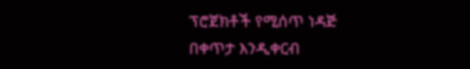ፕሮጀክቶች የሚሰጥ ነዳጅ በቀጥታ እንዲቀርብ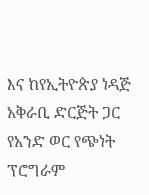እና ከየኢትዮጵያ ነዳጅ አቅራቢ ድርጅት ጋር የአንድ ወር የጭነት ፕሮግራም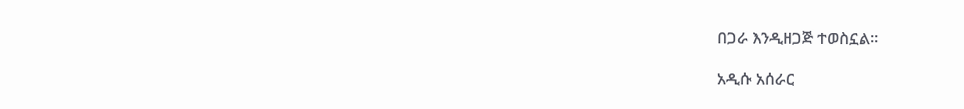በጋራ እንዲዘጋጅ ተወስኗል።

አዲሱ አሰራር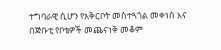ተግባራዊ ሲሆን የአቅርቦት መስተጓጎል መቀነስ እና በጅቡቲ የቦቴዎች መጨናነቅ መቆም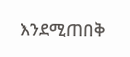እንደሚጠበቅ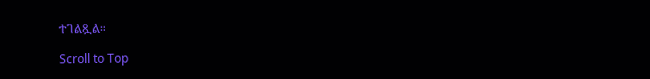ተገልጿል።

Scroll to Top